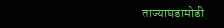ताज्याघडामोडी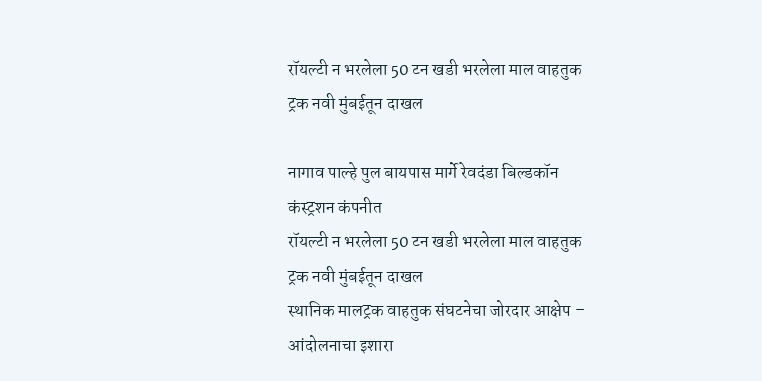रॉयल्टी न भरलेला 50 टन खडी भरलेला माल वाहतुक ट्रक नवी मुंबईतून दाखल

नागाव पाल्हे पुल बायपास मार्गे रेवदंडा बिल्डकॉन कंस्ट्रशन कंपनीत
रॉयल्टी न भरलेला 50 टन खडी भरलेला माल वाहतुक ट्रक नवी मुंबईतून दाखल
स्थानिक मालट्रक वाहतुक संघटनेचा जोरदार आक्षेप – आंदोलनाचा इशारा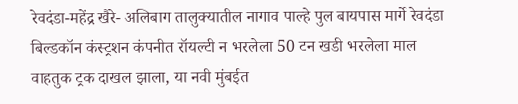रेवदंडा-महेंद्र खैरे- अलिबाग तालुक्यातील नागाव पाल्हे पुल बायपास मार्गे रेवदंडा बिल्डकॉन कंस्ट्रशन कंपनीत रॉयल्टी न भरलेला 50 टन खडी भरलेला माल वाहतुक ट्रक दाखल झाला, या नवी मुंबईत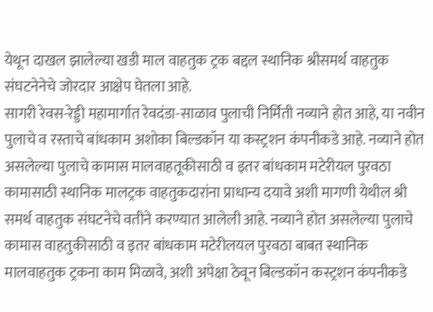येथून दाखल झालेल्या खडी माल वाहतुक ट्रक बद्दल स्थानिक श्रीसमर्थ वाहतुक संघटनेनेचे जोरदार आक्षेप घेतला आहे.
सागरी रेवस-रेड्डी महामार्गात रेवदंडा-साळाव पुलाची निर्मिती नव्याने होत आहे, या नवीन पुलाचे व रस्ताचे बांधकाम अशोका बिल्डकॉन या कस्ट्रशन कंपनीकडे आहे. नव्याने होत असलेल्या पुलाचे कामास मालवाहतूकीसाठी व इतर बांधकाम मटेरीयल पुरवठा कामासाठी स्थानिक मालट्रक वाहतुकदारांना प्राधान्य दयावे अशी मागणी येथील श्री समर्थ वाहतुक संघटनेचे वतीने करण्यात आलेली आहे. नव्याने होत असलेल्या पुलाचे कामास वाहतुकीसाठी व इतर बांधकाम मटेरीलयल पुरवठा बाबत स्थानिक मालवाहतुक ट्रकना काम मिळावे, अशी अपेक्षा ठेवून बिल्डकॉन कस्ट्रशन कंपनीकडे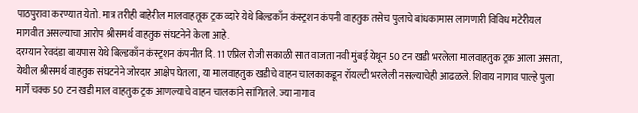पाठपुरावा करण्यात येतो. मात्र तरीही बाहेरील मालवाहतूक ट्रक व्दारे येथे बिल्डकाँन कंस्ट्रशन कंपनी वाहतुक तसेच पुलाचे बांधकामास लागणारी विविध मटेरीयल मागवीत असल्याचा आरोप श्रीसमर्थ वाहतुक संघटनेने केला आहे.
दरम्यान रेवदंडा बायपास येथे बिल्डकाँन कंस्ट्रशन कंपनीत दि. 11 एप्रिल रोजी सकाळी सात वाजता नवी मुंबई येथून 50 टन खडी भरलेला मालवाहतुक ट्रक आला असता, येथील श्रीसमर्थ वाहतुक संघटनेने जोरदार आक्षेप घेतला, या मालवाहतुक खडीचे वाहन चालकाकडून रॉयल्टी भरलेली नसल्याचेही आढळले. शिवाय नागाव पाल्हे पुला मार्गे चक्क 50 टन खडी माल वाहतुक ट्रक आणल्याचे वाहन चालकांने सांगितले. ज्या नागाव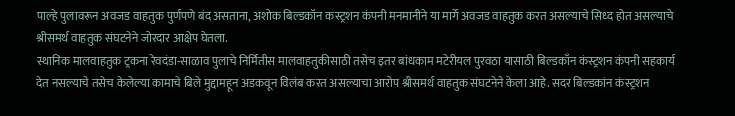पाल्हे पुलावरून अवजड वाहतुक पुर्णपणे बंद असताना, अशोक बिल्डकॉन कस्ट्रशन कंपनी मनमानीने या मार्गे अवजड वाहतुक करत असल्याचे सिध्द होत असल्याचे श्रीसमर्थ वाहतुक संघटनेने जोरदार आक्षेप घेतला.
स्थानिक मालवाहतुक ट्रकना रेवदंडा-साळाव पुलाचे निर्मितीस मालवाहतुकीसाठी तसेच इतर बांधकाम मटेरीयल पुरवठा यासाठी बिल्डकाँन कंस्ट्रशन कंपनी सहकार्य देत नसल्याचे तसेच केलेल्या कामाचे बिले मुद्दामहून अडकवून विलंब करत असल्याचा आरोप श्रीसमर्थ वाहतुक संघटनेने केला आहे. सदर बिल्डकांन कंस्ट्रशन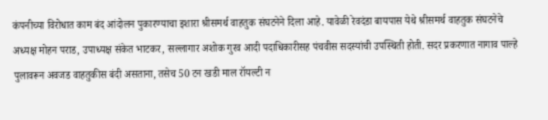कंपनीच्या विरोधात काम बंद आंदोलन पुकारण्याचा इशारा श्रीसमर्थ वाहतुक संघटनेने दिला आहे. यावेळी रेवदंडा बायपास येथे श्रीसमर्थ वाहतुक संघटनेचे अध्यक्ष मोहन पराड, उपाध्यक्ष संकेत भाटकर, सल्लागार अशोक गुरव आदी पदाधिकारीसह पंचवीस सदस्यांची उपस्थिती होती. सदर प्रकरणात नागाव पाल्हे पुलावरून अवजड वाहतुकीस बंदी असताना, तसेच 50 टन खडी माल रॉयल्टी न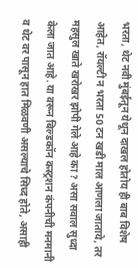भरता, थेट नवी मुंबईतून येथून दाखल होतोय ही बाब विशेष आहेत, रॉयल्टी न भरता 50 टन खडी माल आणला जाताये, तर महसुल खाते खरोखर झोपी गेले आहे का ? असा सवाल सुध्दा केला जात आहे. या वरून बिल्डकॉन कस्ट्रशन कंपनीची मनमानी व थेट वर पासून हात मिळवणी असल्याचे सिध्द होते, असाही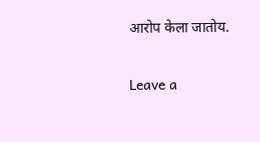आरोप केला जातोय.

Leave a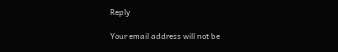Reply

Your email address will not be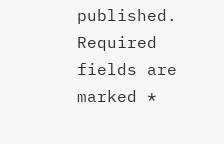published. Required fields are marked *